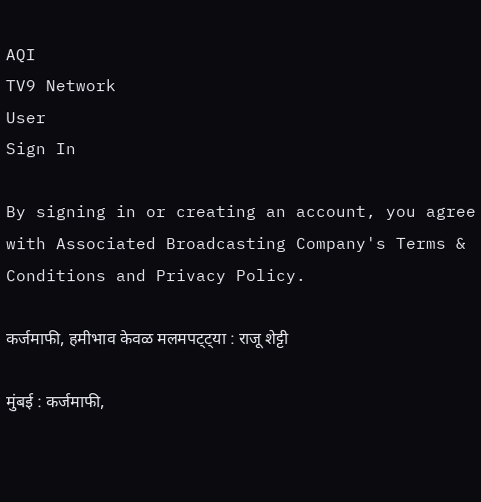AQI
TV9 Network
User
Sign In

By signing in or creating an account, you agree with Associated Broadcasting Company's Terms & Conditions and Privacy Policy.

कर्जमाफी, हमीभाव केवळ मलमपट्ट्या : राजू शेट्टी

मुंबई : कर्जमाफी,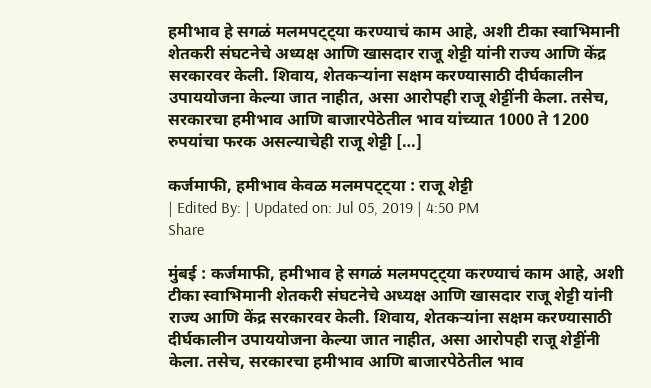हमीभाव हे सगळं मलमपट्ट्या करण्याचं काम आहे, अशी टीका स्वाभिमानी शेतकरी संघटनेचे अध्यक्ष आणि खासदार राजू शेट्टी यांनी राज्य आणि केंद्र सरकारवर केली. शिवाय, शेतकऱ्यांना सक्षम करण्यासाठी दीर्घकालीन उपाययोजना केल्या जात नाहीत, असा आरोपही राजू शेट्टींनी केला. तसेच, सरकारचा हमीभाव आणि बाजारपेठेतील भाव यांच्यात 1000 ते 1200 रुपयांचा फरक असल्याचेही राजू शेट्टी […]

कर्जमाफी, हमीभाव केवळ मलमपट्ट्या : राजू शेट्टी
| Edited By: | Updated on: Jul 05, 2019 | 4:50 PM
Share

मुंबई : कर्जमाफी, हमीभाव हे सगळं मलमपट्ट्या करण्याचं काम आहे, अशी टीका स्वाभिमानी शेतकरी संघटनेचे अध्यक्ष आणि खासदार राजू शेट्टी यांनी राज्य आणि केंद्र सरकारवर केली. शिवाय, शेतकऱ्यांना सक्षम करण्यासाठी दीर्घकालीन उपाययोजना केल्या जात नाहीत, असा आरोपही राजू शेट्टींनी केला. तसेच, सरकारचा हमीभाव आणि बाजारपेठेतील भाव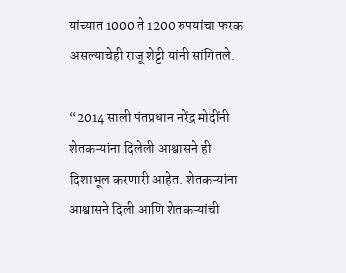यांच्यात 1000 ते 1200 रुपयांचा फरक असल्याचेही राजू शेट्टी यांनी सांगितले.

“2014 साली पंतप्रधान नरेंद्र मोदींनी शेतकऱ्यांना दिलेली आश्वासने ही दिशाभूल करणारी आहेत. शेतकऱ्यांना आश्वासने दिली आणि शेतकऱ्यांची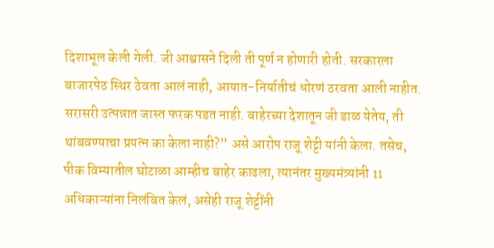दिशाभूल केली गेली. जी आश्वासने दिली ती पूर्ण न होणारी होती. सरकारला बाजारपेठ स्थिर ठेवता आलं नाही, आयात-निर्यातीचं धोरणं ठरवता आली नाहीत. सरासरी उत्पन्नात जास्त फरक पडत नाही. बाहेरच्या देशातून जी डाळ येतेय, ती थांबवण्याचा प्रयत्न का केला नाही?” असे आरोप राजू शेट्टी यांनी केला. तसेच, पीक विम्यातील घोटाळा आम्हीच बाहेर काढला, त्यानंतर मुख्यमंत्र्यांनी 11 अधिकाऱ्यांना निलंबित केलं, असेही राजू शेट्टींनी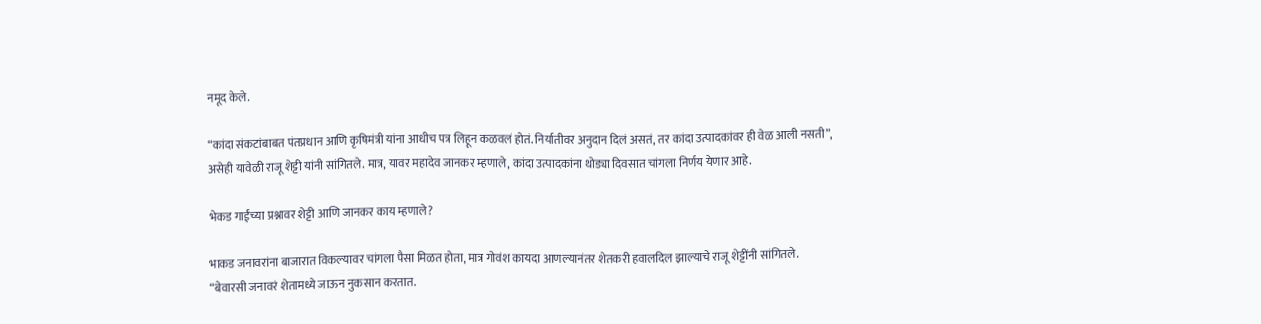नमूद केले.

“कांदा संकटांबाबत पंतप्रधान आणि कृषिमंत्री यांना आधीच पत्र लिहून कळवलं होतं. निर्यातीवर अनुदान दिलं असतं, तर कांदा उत्पादकांवर ही वेळ आली नसती”, असेही यावेळी राजू शेट्टी यांनी सांगितले. मात्र, यावर महादेव जानकर म्हणाले, कांदा उत्पादकांना थोड्या दिवसात चांगला निर्णय येणार आहे.

भेकड गाईंच्या प्रश्नावर शेट्टी आणि जानकर काय म्हणाले?

भाकड जनावरांना बाजारात विकल्यावर चांगला पैसा मिळत होता, मात्र गोवंश कायदा आणल्यानंतर शेतकरी हवालदिल झाल्याचे राजू शेट्टींनी सांगितले. “बेवारसी जनावरं शेतामध्ये जाऊन नुकसान करतात.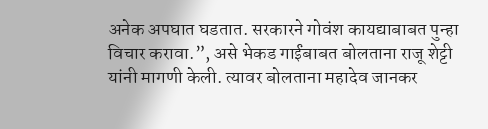अनेक अपघात घडतात. सरकारने गोवंश कायद्याबाबत पुन्हा विचार करावा.”, असे भेकड गाईंबाबत बोलताना राजू शेट्टी यांनी मागणी केली. त्यावर बोलताना महादेव जानकर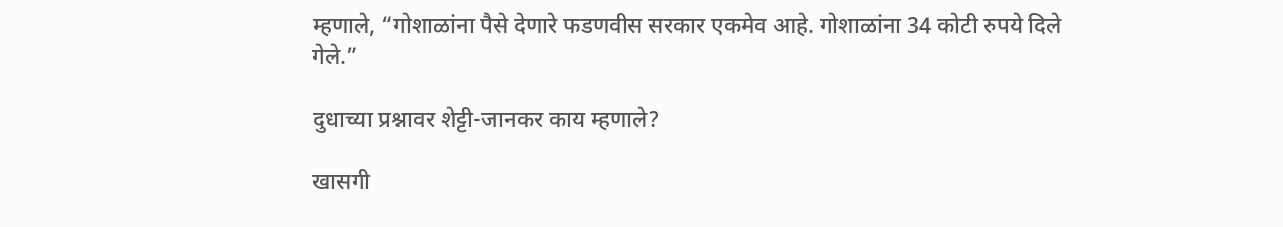म्हणाले, “गोशाळांना पैसे देणारे फडणवीस सरकार एकमेव आहे. गोशाळांना 34 कोटी रुपये दिले गेले.”

दुधाच्या प्रश्नावर शेट्टी-जानकर काय म्हणाले?

खासगी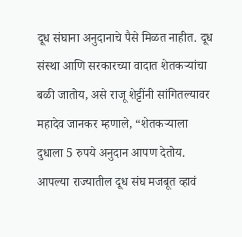दूध संघाना अनुदानाचे पैसे मिळत नाहीत. दूध संस्था आणि सरकारच्या वादात शेतकऱ्यांचा बळी जातोय, असे राजू शेट्टींनी सांगितल्यावर महादेव जानकर म्हणाले, “शेतकऱ्याला दुधाला 5 रुपये अनुदान आपण देतोय. आपल्या राज्यातील दूध संघ मजबूत व्हावं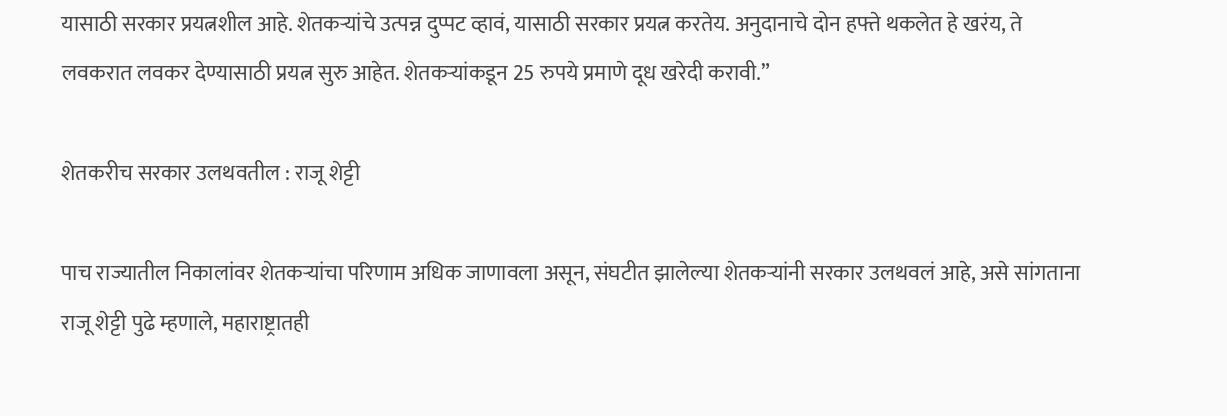यासाठी सरकार प्रयत्नशील आहे. शेतकऱ्यांचे उत्पन्न दुप्पट व्हावं, यासाठी सरकार प्रयत्न करतेय. अनुदानाचे दोन हफ्ते थकलेत हे खरंय, ते लवकरात लवकर देण्यासाठी प्रयत्न सुरु आहेत. शेतकऱ्यांकडून 25 रुपये प्रमाणे दूध खरेदी करावी.”

शेतकरीच सरकार उलथवतील : राजू शेट्टी

पाच राज्यातील निकालांवर शेतकऱ्यांचा परिणाम अधिक जाणावला असून, संघटीत झालेल्या शेतकऱ्यांनी सरकार उलथवलं आहे, असे सांगताना राजू शेट्टी पुढे म्हणाले, महाराष्ट्रातही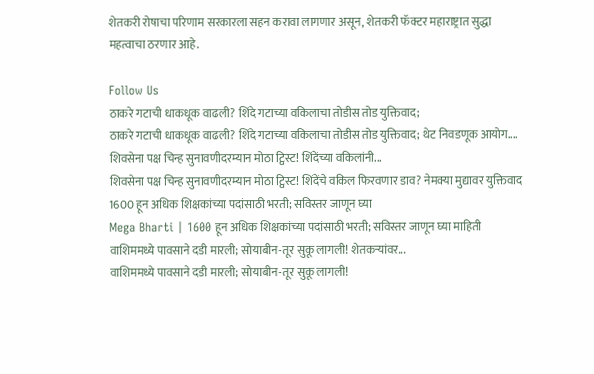शेतकरी रोषाचा परिणाम सरकारला सहन करावा लागणार असून, शेतकरी फॅक्टर महाराष्ट्रात सुद्धा महत्वाचा ठरणार आहे.

Follow Us
ठाकरे गटाची धाकधूक वाढली? शिंदे गटाच्या वकिलाचा तोडीस तोड युक्तिवाद;
ठाकरे गटाची धाकधूक वाढली? शिंदे गटाच्या वकिलाचा तोडीस तोड युक्तिवाद; थेट निवडणूक आयोग....
शिवसेना पक्ष चिन्ह सुनावणीदरम्यान मोठा ट्विस्ट! शिंदेंच्या वकिलांनी...
शिवसेना पक्ष चिन्ह सुनावणीदरम्यान मोठा ट्विस्ट! शिंदेंचे वकिल फिरवणार डाव? नेमक्या मुद्यावर युक्तिवाद
1600 हून अधिक शिक्षकांच्या पदांसाठी भरती; सविस्तर जाणून घ्या
Mega Bharti | 1600 हून अधिक शिक्षकांच्या पदांसाठी भरती; सविस्तर जाणून घ्या माहिती
वाशिममध्ये पावसाने दडी मारली; सोयाबीन-तूर सुकू लागली! शेतकऱ्यांवर...
वाशिममध्ये पावसाने दडी मारली; सोयाबीन-तूर सुकू लागली!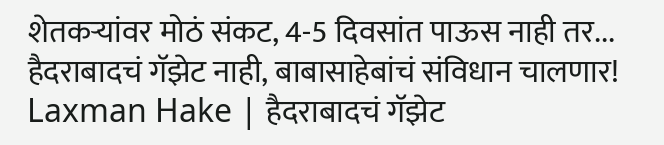शेतकऱ्यांवर मोठं संकट, 4-5 दिवसांत पाऊस नाही तर...
हैदराबादचं गॅझेट नाही, बाबासाहेबांचं संविधान चालणार!
Laxman Hake | हैदराबादचं गॅझेट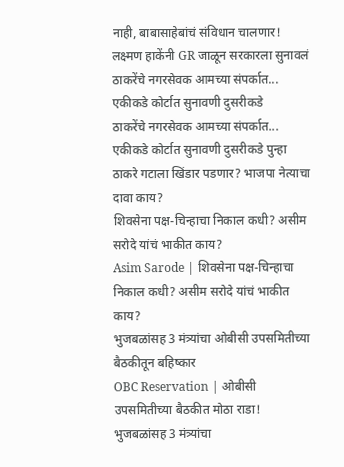नाही, बाबासाहेबांचं संविधान चालणार! लक्ष्मण हाकेंनी GR जाळून सरकारला सुनावलं
ठाकरेंचे नगरसेवक आमच्या संपर्कात... एकीकडे कोर्टात सुनावणी दुसरीकडे
ठाकरेंचे नगरसेवक आमच्या संपर्कात... एकीकडे कोर्टात सुनावणी दुसरीकडे पुन्हा ठाकरे गटाला खिंडार पडणार? भाजपा नेत्याचा दावा काय?
शिवसेना पक्ष-चिन्हाचा निकाल कधी? असीम सरोदे यांचं भाकीत काय?
Asim Sarode | शिवसेना पक्ष-चिन्हाचा निकाल कधी? असीम सरोदे यांचं भाकीत काय?
भुजबळांसह 3 मंत्र्यांचा ओबीसी उपसमितीच्या बैठकीतून बहिष्कार
OBC Reservation | ओबीसी उपसमितीच्या बैठकीत मोठा राडा! भुजबळांसह 3 मंत्र्यांचा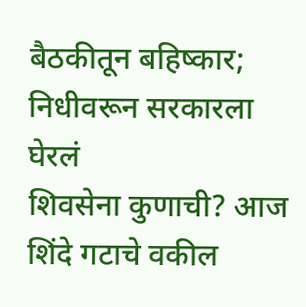बैठकीतून बहिष्कार; निधीवरून सरकारला घेरलं
शिवसेना कुणाची? आज शिंदे गटाचे वकील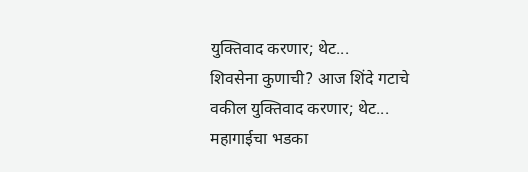युक्तिवाद करणार; थेट...
शिवसेना कुणाची? आज शिंदे गटाचे वकील युक्तिवाद करणार; थेट...
महागाईचा भडका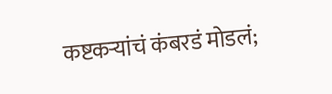कष्टकऱ्यांचं कंबरडं मोडलं;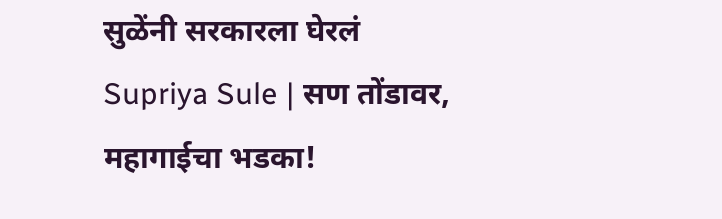सुळेंनी सरकारला घेरलं
Supriya Sule | सण तोंडावर, महागाईचा भडका!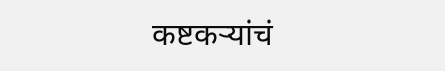कष्टकऱ्यांचं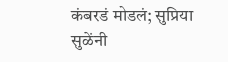कंबरडं मोडलं; सुप्रिया सुळेंनी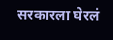सरकारला घेरलं